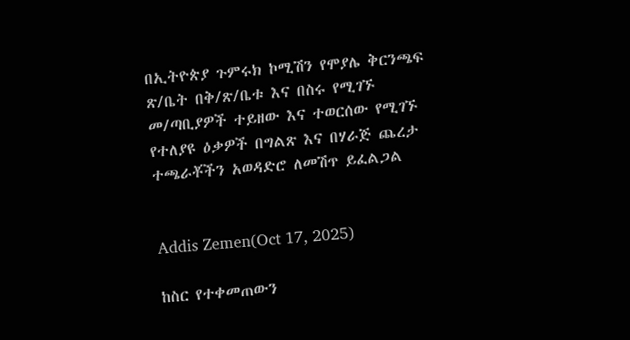በኢትዮጵያ ጉምሩክ ኮሚሽን የሞያሌ ቅርንጫፍ ጽ/ቤት በቅ/ጽ/ቤቱ እና በስሩ የሚገኙ መ/ጣቢያዎች ተይዘው እና ተወርሰው የሚገኙ የተለያዩ ዕቃዎች በግልጽ እና በሃራጅ ጨረታ ተጫራቾችን አወዳድሮ ለመሽጥ ይፈልጋል


Addis Zemen(Oct 17, 2025)

ከስር የተቀመጠውን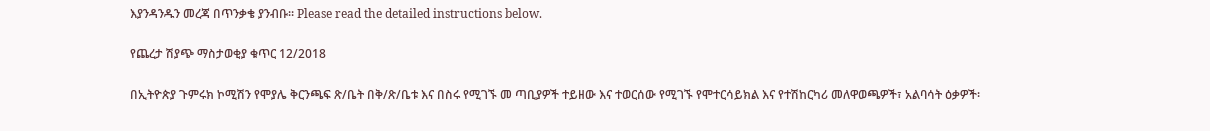እያንዳንዱን መረጃ በጥንቃቄ ያንብቡ። Please read the detailed instructions below.

የጨረታ ሽያጭ ማስታወቂያ ቁጥር 12/2018

በኢትዮጵያ ጉምሩክ ኮሚሽን የሞያሌ ቅርንጫፍ ጽ/ቤት በቅ/ጽ/ቤቱ እና በስሩ የሚገኙ መ ጣቢያዎች ተይዘው እና ተወርሰው የሚገኙ የሞተርሳይክል እና የተሽከርካሪ መለዋወጫዎች፣ አልባሳት ዕቃዎች፡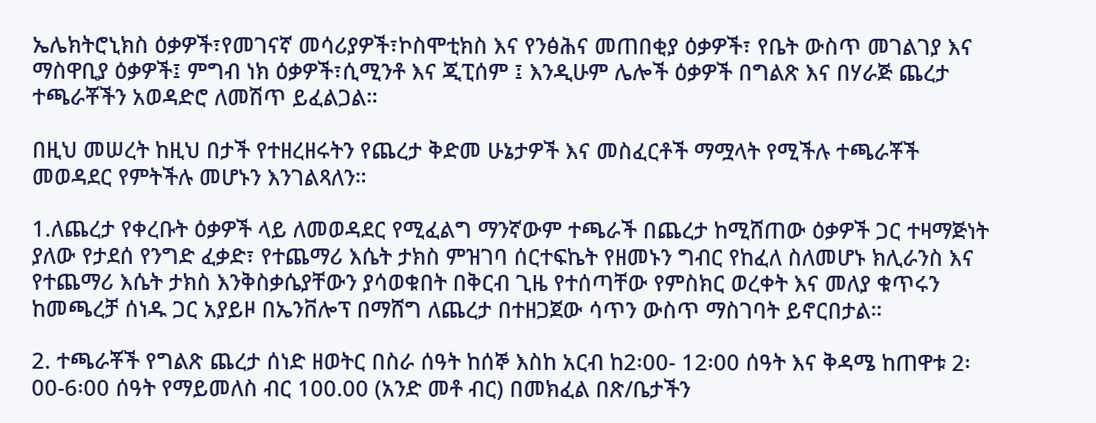ኤሌክትሮኒክስ ዕቃዎች፣የመገናኛ መሳሪያዎች፣ኮስሞቲክስ እና የንፅሕና መጠበቂያ ዕቃዎች፣ የቤት ውስጥ መገልገያ እና ማስዋቢያ ዕቃዎች፤ ምግብ ነክ ዕቃዎች፣ሲሚንቶ እና ጂፒሰም ፤ እንዲሁም ሌሎች ዕቃዎች በግልጽ እና በሃራጅ ጨረታ ተጫራቾችን አወዳድሮ ለመሽጥ ይፈልጋል።

በዚህ መሠረት ከዚህ በታች የተዘረዘሩትን የጨረታ ቅድመ ሁኔታዎች እና መስፈርቶች ማሟላት የሚችሉ ተጫራቾች መወዳደር የምትችሉ መሆኑን እንገልጻለን።

1.ለጨረታ የቀረቡት ዕቃዎች ላይ ለመወዳደር የሚፈልግ ማንኛውም ተጫራች በጨረታ ከሚሸጠው ዕቃዎች ጋር ተዛማጅነት ያለው የታደሰ የንግድ ፈቃድ፣ የተጨማሪ እሴት ታክስ ምዝገባ ሰርተፍኬት የዘመኑን ግብር የከፈለ ስለመሆኑ ክሊራንስ እና የተጨማሪ እሴት ታክስ እንቅስቃሴያቸውን ያሳወቁበት በቅርብ ጊዜ የተሰጣቸው የምስክር ወረቀት እና መለያ ቁጥሩን ከመጫረቻ ሰነዱ ጋር አያይዞ በኤንቨሎፕ በማሸግ ለጨረታ በተዘጋጀው ሳጥን ውስጥ ማስገባት ይኖርበታል።

2. ተጫራቾች የግልጽ ጨረታ ሰነድ ዘወትር በስራ ሰዓት ከሰኞ እስከ አርብ ከ2፡00- 12፡00 ሰዓት እና ቅዳሜ ከጠዋቱ 2፡00-6፡00 ሰዓት የማይመለስ ብር 100.00 (አንድ መቶ ብር) በመክፈል በጽ/ቤታችን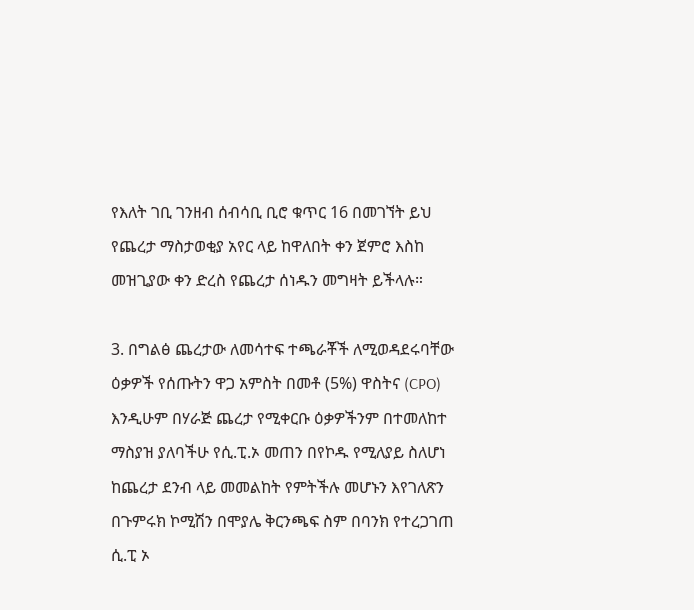የእለት ገቢ ገንዘብ ሰብሳቢ ቢሮ ቁጥር 16 በመገኘት ይህ የጨረታ ማስታወቂያ አየር ላይ ከዋለበት ቀን ጀምሮ እስከ መዝጊያው ቀን ድረስ የጨረታ ሰነዱን መግዛት ይችላሉ።

3. በግልፅ ጨረታው ለመሳተፍ ተጫራቾች ለሚወዳደሩባቸው ዕቃዎች የሰጡትን ዋጋ አምስት በመቶ (5%) ዋስትና (CPO) እንዲሁም በሃራጅ ጨረታ የሚቀርቡ ዕቃዎችንም በተመለከተ ማስያዝ ያለባችሁ የሲ.ፒ.ኦ መጠን በየኮዱ የሚለያይ ስለሆነ ከጨረታ ደንብ ላይ መመልከት የምትችሉ መሆኑን እየገለጽን በጉምሩክ ኮሚሽን በሞያሌ ቅርንጫፍ ስም በባንክ የተረጋገጠ ሲ.ፒ ኦ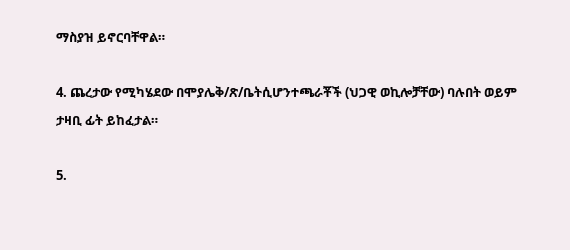ማስያዝ ይኖርባቸዋል።

4. ጨረታው የሚካሄደው በሞያሌቅ/ጽ/ቤትሲሆንተጫራቾች (ህጋዊ ወኪሎቻቸው) ባሉበት ወይም ታዛቢ ፊት ይከፈታል።

5.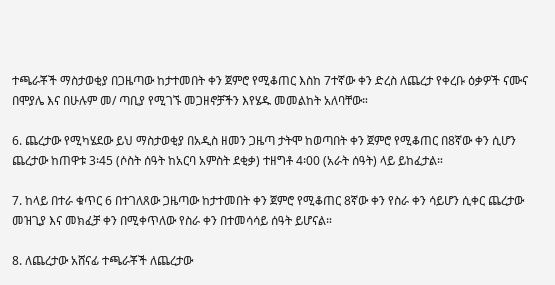ተጫራቾች ማስታወቂያ በጋዜጣው ከታተመበት ቀን ጀምሮ የሚቆጠር እስከ 7ተኛው ቀን ድረስ ለጨረታ የቀረቡ ዕቃዎች ናሙና በሞያሌ እና በሁሉም መ/ ጣቢያ የሚገኙ መጋዘኖቻችን እየሄዱ መመልከት አለባቸው።

6. ጨረታው የሚካሄደው ይህ ማስታወቂያ በአዲስ ዘመን ጋዜጣ ታትሞ ከወጣበት ቀን ጀምሮ የሚቆጠር በ8ኛው ቀን ሲሆን ጨረታው ከጠዋቱ 3፡45 (ሶስት ሰዓት ከአርባ አምስት ደቂቃ) ተዘግቶ 4፡00 (አራት ሰዓት) ላይ ይከፈታል።

7. ከላይ በተራ ቁጥር 6 በተገለጸው ጋዜጣው ከታተመበት ቀን ጀምሮ የሚቆጠር 8ኛው ቀን የስራ ቀን ሳይሆን ሲቀር ጨረታው መዝጊያ እና መክፈቻ ቀን በሚቀጥለው የስራ ቀን በተመሳሳይ ሰዓት ይሆናል።

8. ለጨረታው አሸናፊ ተጫራቾች ለጨረታው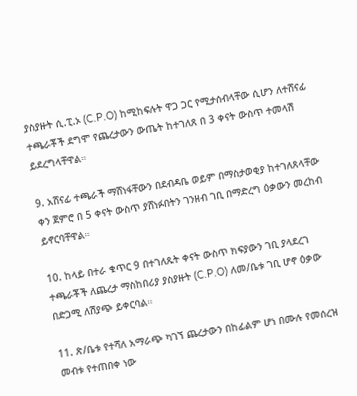ያስያዙት ሲ.ፒ.ኦ (C.P.O) ከሚከፍሉት ዋጋ ጋር የሚታሰብላቸው ሲሆን ለተሸናፊ ተጫራቾች ደግሞ የጨረታውን ውጤት ከተገለጸ በ 3 ቀናት ውስጥ ተመላሽ ይደረግላቸዋል።

9. አሸናፊ ተጫራች ማሸነፋቸውን በደብዳቤ ወይም በማስታወቂያ ከተገለጸላቸው ቀን ጀምሮ በ 5 ቀናት ውስጥ ያሸነፉበትን ገንዘብ ገቢ በማድረግ ዕቃውን መረከብ ይኖርባቸዋል።

10. ከላይ በተራ ቁጥር 9 በተገለጹት ቀናት ውስጥ ክፍያውን ገቢ ያላደረገ ተጫራቾች ለጨረታ ማስከበሪያ ያስያዙት (C.P.O) ለመ/ቤቱ ገቢ ሆኖ ዕቃው በድጋሚ ለሽያጭ ይቀርባል።

11. ጽ/ቤቱ የተሻለ አማራጭ ካገኘ ጨረታውን በከፊልም ሆነ በሙሉ የመሰረዝ መብቱ የተጠበቀ ነው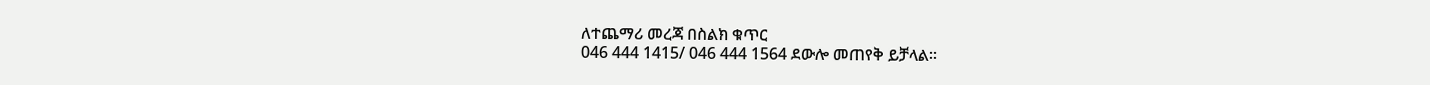ለተጨማሪ መረጃ በስልክ ቁጥር
046 444 1415/ 046 444 1564 ደውሎ መጠየቅ ይቻላል።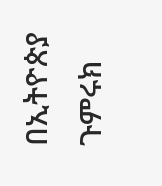በኢትዮጵያ ጉምሩክ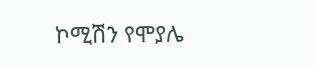ኮሚሽን የሞያሌ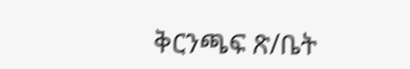ቅርንጫፍ ጽ/ቤት